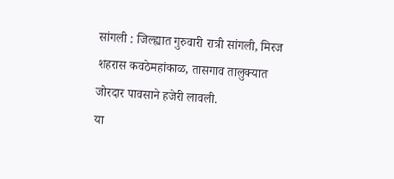सांगली : जिल्ह्यात गुरुवारी रात्री सांगली, मिरज शहरास कवठेमहांकाळ, तासगाव तालुक्यात जोरदार पावसाने हजेरी लावली.
या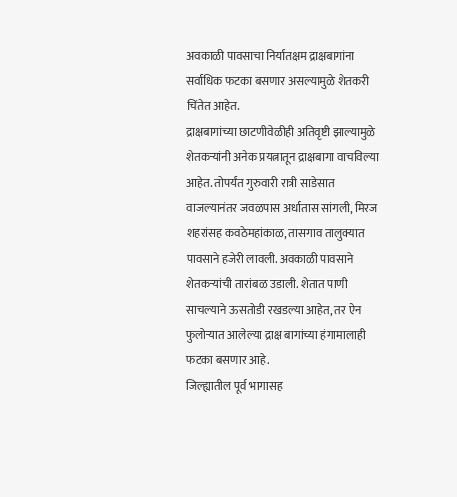अवकाळी पावसाचा निर्यातक्षम द्राक्षबागांना सर्वाधिक फटका बसणार असल्यामुळे शेतकरी चिंतेत आहेत.
द्राक्षबागांच्या छाटणीवेळीही अतिवृष्टी झाल्यामुळे शेतकऱ्यांनी अनेक प्रयत्नातून द्राक्षबागा वाचविल्या आहेत. तोपर्यंत गुरुवारी रात्री साडेसात वाजल्यानंतर जवळपास अर्धातास सांगली, मिरज शहरांसह कवठेमहांकाळ, तासगाव तालुक्यात पावसाने हजेरी लावली. अवकाळी पावसाने शेतकऱ्यांची तारांबळ उडाली. शेतात पाणी साचल्याने ऊसतोडी रखडल्या आहेत, तर ऐन फुलोऱ्यात आलेल्या द्राक्ष बागांच्या हंगामालाही फटका बसणार आहे.
जिल्ह्यातील पूर्व भागासह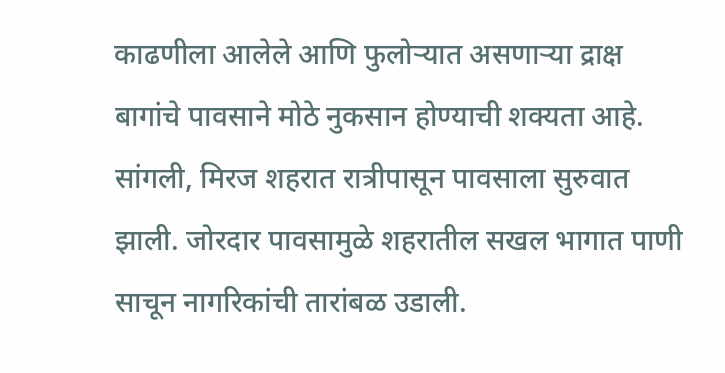काढणीला आलेले आणि फुलोऱ्यात असणाऱ्या द्राक्ष बागांचे पावसाने मोठे नुकसान होण्याची शक्यता आहे. सांगली, मिरज शहरात रात्रीपासून पावसाला सुरुवात झाली. जोरदार पावसामुळे शहरातील सखल भागात पाणी साचून नागरिकांची तारांबळ उडाली.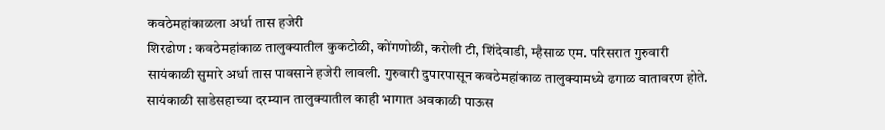कवठेमहांकाळला अर्धा तास हजेरी
शिरढोण : कवठेमहांकाळ तालुक्यातील कुकटोळी, कोंगणोळी, करोली टी, शिंदेवाडी, म्हैसाळ एम. परिसरात गुरुवारी सायंकाळी सुमारे अर्धा तास पावसाने हजेरी लावली. गुरुवारी दुपारपासून कवठेमहांकाळ तालुक्यामध्ये ढगाळ वातावरण होते. सायंकाळी साडेसहाच्या दरम्यान तालुक्यातील काही भागात अवकाळी पाऊस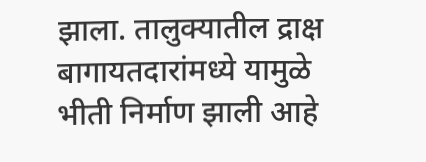झाला. तालुक्यातील द्राक्ष बागायतदारांमध्ये यामुळे भीती निर्माण झाली आहे